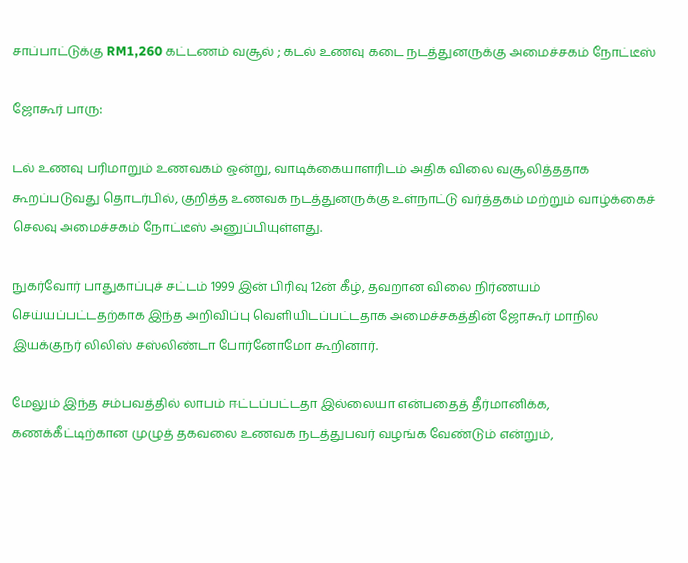சாப்பாட்டுக்கு RM1,260 கட்டணம் வசூல் ; கடல் உணவு கடை நடத்துனருக்கு அமைச்சகம் நோட்டீஸ்

ஜோகூர் பாரு:

டல் உணவு பரிமாறும் உணவகம் ஒன்று, வாடிக்கையாளரிடம் அதிக விலை வசூலித்ததாக கூறப்படுவது தொடர்பில், குறித்த உணவக நடத்துனருக்கு உள்நாட்டு வர்த்தகம் மற்றும் வாழ்க்கைச் செலவு அமைச்சகம் நோட்டீஸ் அனுப்பியுள்ளது.

நுகர்வோர் பாதுகாப்புச் சட்டம் 1999 இன் பிரிவு 12ன் கீழ், தவறான விலை நிர்ணயம் செய்யப்பட்டதற்காக இந்த அறிவிப்பு வெளியிடப்பட்டதாக அமைச்சகத்தின் ஜோகூர் மாநில இயக்குநர் லிலிஸ் சஸ்லிண்டா போர்னோமோ கூறினார்.

மேலும் இந்த சம்பவத்தில் லாபம் ஈட்டப்பட்டதா இல்லையா என்பதைத் தீர்மானிக்க, கணக்கீட்டிற்கான முழுத் தகவலை உணவக நடத்துபவர் வழங்க வேண்டும் என்றும்,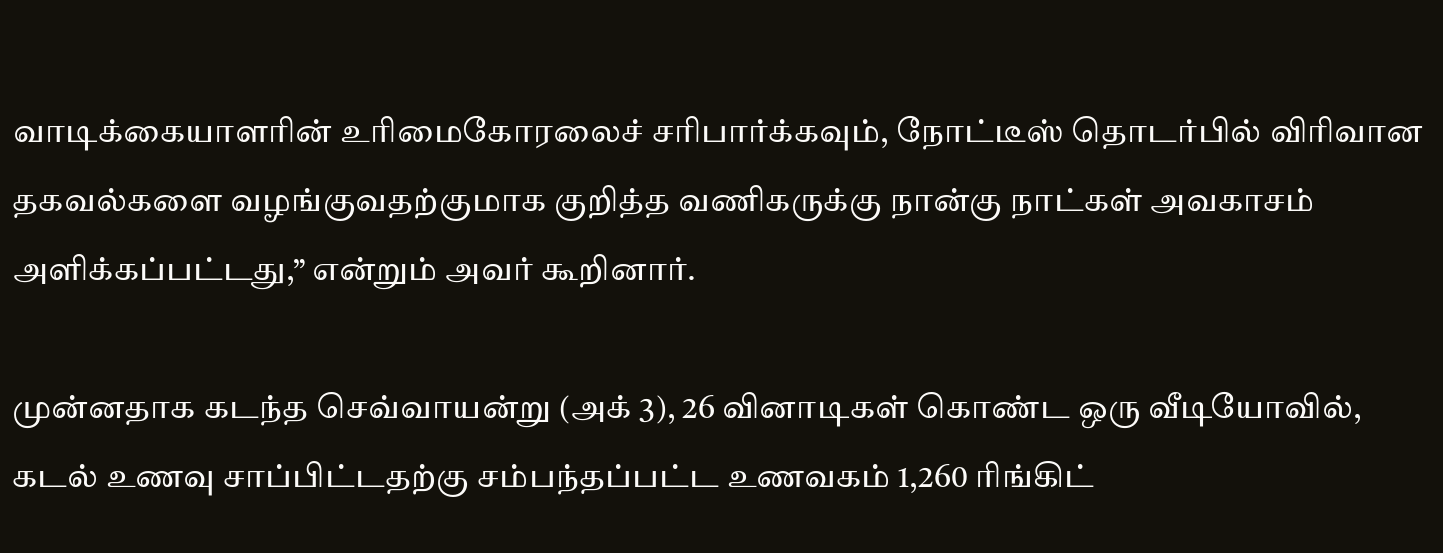வாடிக்கையாளரின் உரிமைகோரலைச் சரிபார்க்கவும், நோட்டீஸ் தொடர்பில் விரிவான தகவல்களை வழங்குவதற்குமாக குறித்த வணிகருக்கு நான்கு நாட்கள் அவகாசம் அளிக்கப்பட்டது,” என்றும் அவர் கூறினார்.

முன்னதாக கடந்த செவ்வாயன்று (அக் 3), 26 வினாடிகள் கொண்ட ஒரு வீடியோவில், கடல் உணவு சாப்பிட்டதற்கு சம்பந்தப்பட்ட உணவகம் 1,260 ரிங்கிட்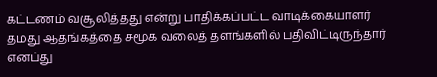கட்டணம் வசூலித்தது என்று பாதிக்கப்பட்ட வாடிக்கையாளர் தமது ஆதங்கத்தை சமூக வலைத் தளங்களில் பதிவிட்டிருந்தார் எனப்து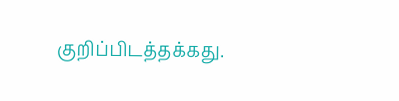குறிப்பிடத்தக்கது.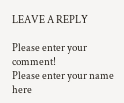LEAVE A REPLY

Please enter your comment!
Please enter your name here